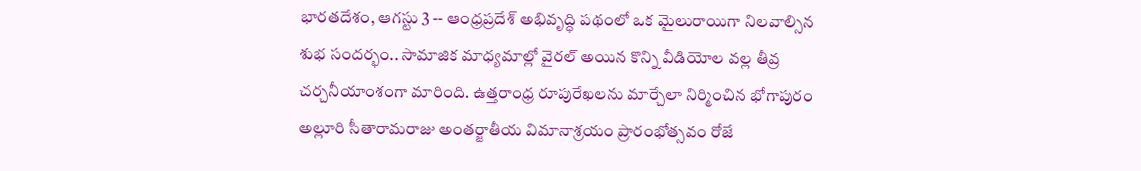భారతదేశం, ఆగస్టు 3 -- ఆంధ్రప్రదేశ్ అభివృద్ధి పథంలో ఒక మైలురాయిగా నిలవాల్సిన శుభ సందర్భం.. సామాజిక మాధ్యమాల్లో వైరల్ అయిన కొన్ని వీడియోల వల్ల తీవ్ర చర్చనీయాంశంగా మారింది. ఉత్తరాంధ్ర రూపురేఖలను మార్చేలా నిర్మించిన భోగాపురం అల్లూరి సీతారామరాజు అంతర్జాతీయ విమానాశ్రయం ప్రారంభోత్సవం రోజే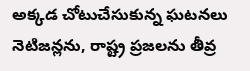అక్కడ చోటుచేసుకున్న ఘటనలు నెటిజన్లను, రాష్ట్ర ప్రజలను తీవ్ర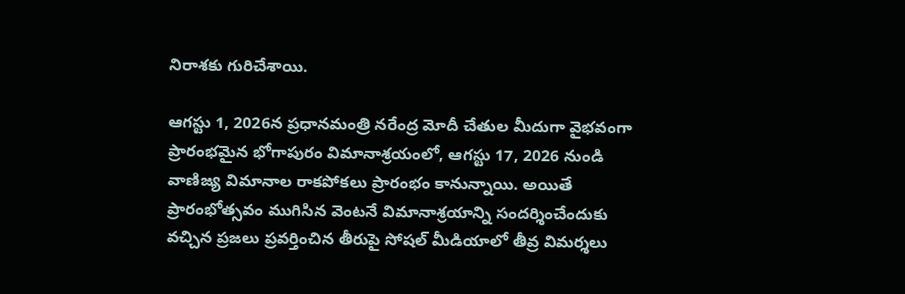నిరాశకు గురిచేశాయి.

ఆగస్టు 1, 2026న ప్రధానమంత్రి నరేంద్ర మోదీ చేతుల మీదుగా వైభవంగా ప్రారంభమైన భోగాపురం విమానాశ్రయంలో, ఆగస్టు 17, 2026 నుండి వాణిజ్య విమానాల రాకపోకలు ప్రారంభం కానున్నాయి. అయితే ప్రారంభోత్సవం ముగిసిన వెంటనే విమానాశ్రయాన్ని సందర్శించేందుకు వచ్చిన ప్రజలు ప్రవర్తించిన తీరుపై సోషల్ మీడియాలో తీవ్ర విమర్శలు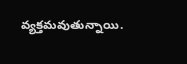వ్యక్తమవుతున్నాయి.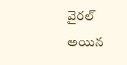వైరల్ అయిన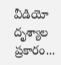వీడియో దృశ్యాల ప్రకారం...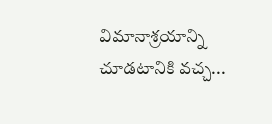విమానాశ్రయాన్ని చూడటానికి వచ్చ...